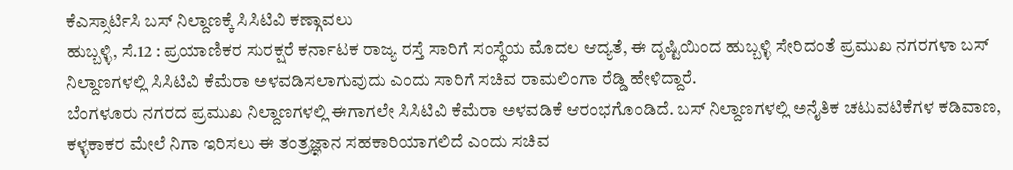ಕೆಎಸ್ಸಾರ್ಟಿಸಿ ಬಸ್ ನಿಲ್ದಾಣಕ್ಕೆ ಸಿಸಿಟಿವಿ ಕಣ್ಗಾವಲು
ಹುಬ್ಬಳ್ಳಿ, ಸೆ.12 : ಪ್ರಯಾಣಿಕರ ಸುರಕ್ಷರೆ ಕರ್ನಾಟಕ ರಾಜ್ಯ ರಸ್ತೆ ಸಾರಿಗೆ ಸಂಸ್ಥೆಯ ಮೊದಲ ಆದ್ಯತೆ, ಈ ದೃಷ್ಟಿಯಿಂದ ಹುಬ್ಬಳ್ಳಿ ಸೇರಿದಂತೆ ಪ್ರಮುಖ ನಗರಗಳಾ ಬಸ್ ನಿಲ್ದಾಣಗಳಲ್ಲಿ ಸಿಸಿಟಿವಿ ಕೆಮೆರಾ ಅಳವಡಿಸಲಾಗುವುದು ಎಂದು ಸಾರಿಗೆ ಸಚಿವ ರಾಮಲಿಂಗಾ ರೆಡ್ಡಿ ಹೇಳಿದ್ದಾರೆ.
ಬೆಂಗಳೂರು ನಗರದ ಪ್ರಮುಖ ನಿಲ್ದಾಣಗಳಲ್ಲಿ ಈಗಾಗಲೇ ಸಿಸಿಟಿವಿ ಕೆಮೆರಾ ಅಳವಡಿಕೆ ಆರಂಭಗೊಂಡಿದೆ. ಬಸ್ ನಿಲ್ದಾಣಗಳಲ್ಲಿ ಅನೈತಿಕ ಚಟುವಟಿಕೆಗಳ ಕಡಿವಾಣ, ಕಳ್ಳಕಾಕರ ಮೇಲೆ ನಿಗಾ ಇರಿಸಲು ಈ ತಂತ್ರಜ್ಞಾನ ಸಹಕಾರಿಯಾಗಲಿದೆ ಎಂದು ಸಚಿವ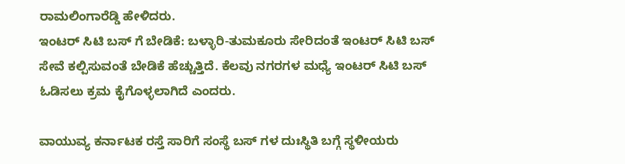ರಾಮಲಿಂಗಾರೆಡ್ಡಿ ಹೇಳಿದರು.
ಇಂಟರ್ ಸಿಟಿ ಬಸ್ ಗೆ ಬೇಡಿಕೆ: ಬಳ್ಳಾರಿ-ತುಮಕೂರು ಸೇರಿದಂತೆ ಇಂಟರ್ ಸಿಟಿ ಬಸ್ ಸೇವೆ ಕಲ್ಪಿಸುವಂತೆ ಬೇಡಿಕೆ ಹೆಚ್ಚುತ್ತಿದೆ. ಕೆಲವು ನಗರಗಳ ಮಧ್ಯೆ ಇಂಟರ್ ಸಿಟಿ ಬಸ್ ಓಡಿಸಲು ಕ್ರಮ ಕೈಗೊಳ್ಳಲಾಗಿದೆ ಎಂದರು.

ವಾಯುವ್ಯ ಕರ್ನಾಟಕ ರಸ್ತೆ ಸಾರಿಗೆ ಸಂಸ್ಥೆ ಬಸ್ ಗಳ ದುಃಸ್ಥಿತಿ ಬಗ್ಗೆ ಸ್ಥಳೀಯರು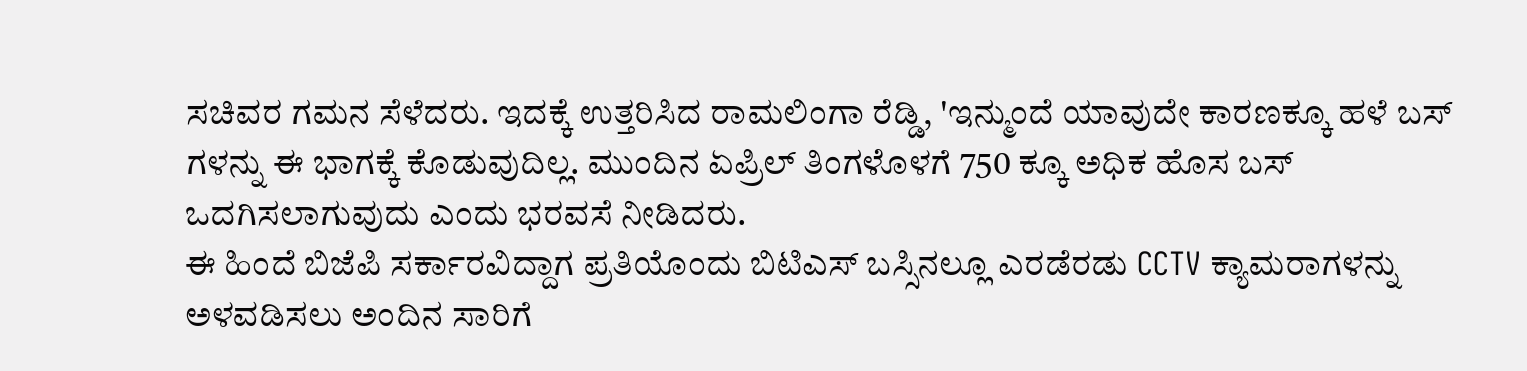ಸಚಿವರ ಗಮನ ಸೆಳೆದರು. ಇದಕ್ಕೆ ಉತ್ತರಿಸಿದ ರಾಮಲಿಂಗಾ ರೆಡ್ಡಿ, 'ಇನ್ಮುಂದೆ ಯಾವುದೇ ಕಾರಣಕ್ಕೂ ಹಳೆ ಬಸ್ ಗಳನ್ನು ಈ ಭಾಗಕ್ಕೆ ಕೊಡುವುದಿಲ್ಲ. ಮುಂದಿನ ಏಪ್ರಿಲ್ ತಿಂಗಳೊಳಗೆ 750 ಕ್ಕೂ ಅಧಿಕ ಹೊಸ ಬಸ್ ಒದಗಿಸಲಾಗುವುದು ಎಂದು ಭರವಸೆ ನೀಡಿದರು.
ಈ ಹಿಂದೆ ಬಿಜೆಪಿ ಸರ್ಕಾರವಿದ್ದಾಗ ಪ್ರತಿಯೊಂದು ಬಿಟಿಎಸ್ ಬಸ್ಸಿನಲ್ಲೂ ಎರಡೆರಡು CCTV ಕ್ಯಾಮರಾಗಳನ್ನು ಅಳವಡಿಸಲು ಅಂದಿನ ಸಾರಿಗೆ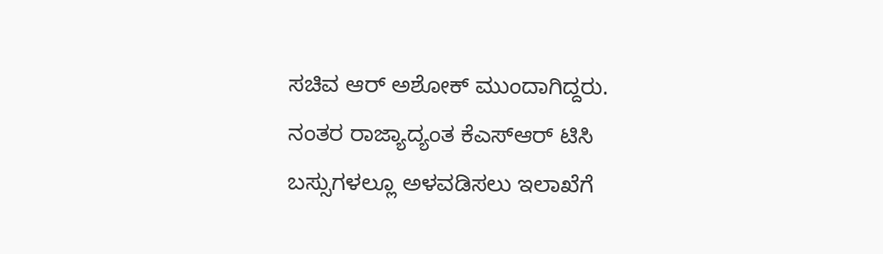ಸಚಿವ ಆರ್ ಅಶೋಕ್ ಮುಂದಾಗಿದ್ದರು. ನಂತರ ರಾಜ್ಯಾದ್ಯಂತ ಕೆಎಸ್ಆರ್ ಟಿಸಿ ಬಸ್ಸುಗಳಲ್ಲೂ ಅಳವಡಿಸಲು ಇಲಾಖೆಗೆ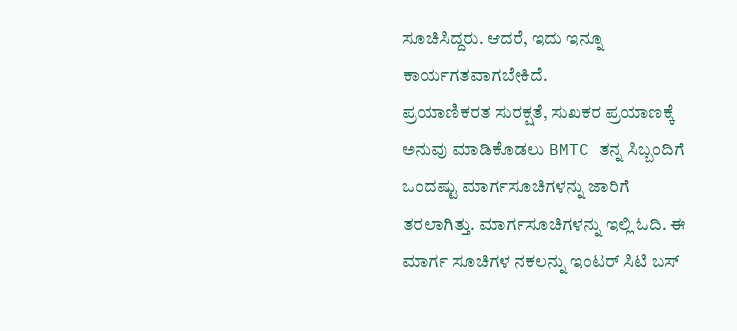ಸೂಚಿಸಿದ್ದರು. ಆದರೆ, ಇದು ಇನ್ನೂ ಕಾರ್ಯಗತವಾಗಬೇಕಿದೆ.
ಪ್ರಯಾಣಿಕರತ ಸುರಕ್ಷತೆ, ಸುಖಕರ ಪ್ರಯಾಣಕ್ಕೆ ಅನುವು ಮಾಡಿಕೊಡಲು BMTC ತನ್ನ ಸಿಬ್ಬಂದಿಗೆ ಒಂದಷ್ಟು ಮಾರ್ಗಸೂಚಿಗಳನ್ನು ಜಾರಿಗೆ ತರಲಾಗಿತ್ತು. ಮಾರ್ಗಸೂಚಿಗಳನ್ನು ಇಲ್ಲಿ ಓದಿ. ಈ ಮಾರ್ಗ ಸೂಚಿಗಳ ನಕಲನ್ನು ಇಂಟರ್ ಸಿಟಿ ಬಸ್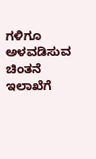ಗಳಿಗೂ ಅಳವಡಿಸುವ ಚಿಂತನೆ ಇಲಾಖೆಗೆ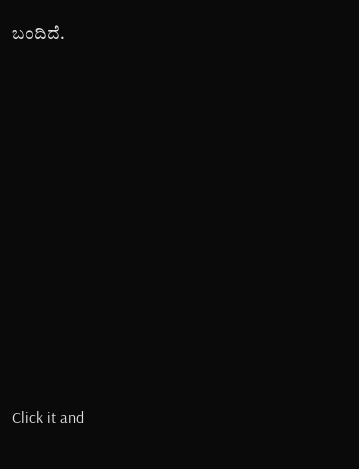ಬಂದಿದೆ.











Click it and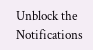Unblock the Notifications